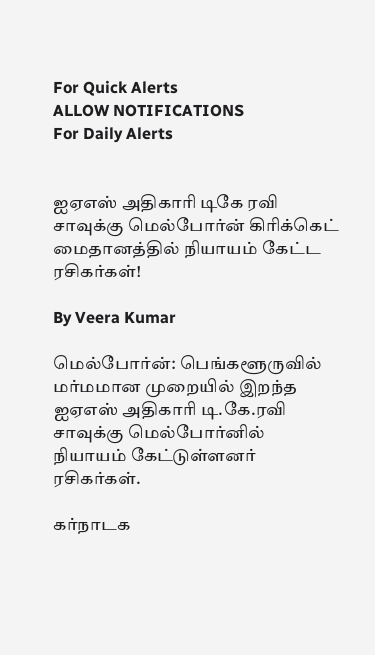For Quick Alerts
ALLOW NOTIFICATIONS
For Daily Alerts


ஐஏஎஸ் அதிகாரி டிகே ரவி சாவுக்கு மெல்போர்ன் கிரிக்கெட் மைதானத்தில் நியாயம் கேட்ட ரசிகர்கள்!

By Veera Kumar

மெல்போர்ன்: பெங்களூருவில் மர்மமான முறையில் இறந்த ஐஏஎஸ் அதிகாரி டி.கே.ரவி சாவுக்கு மெல்போர்னில் நியாயம் கேட்டுள்ளனர் ரசிகர்கள்.

கர்நாடக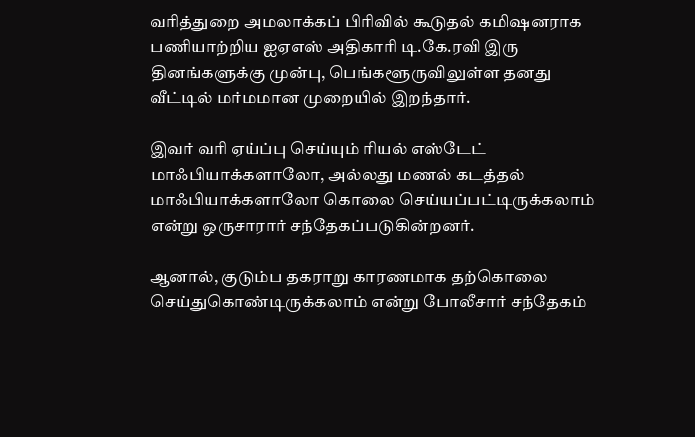வரித்துறை அமலாக்கப் பிரிவில் கூடுதல் கமிஷனராக பணியாற்றிய ஐஏஎஸ் அதிகாரி டி.கே.ரவி இரு தினங்களுக்கு முன்பு, பெங்களூருவிலுள்ள தனது வீட்டில் மர்மமான முறையில் இறந்தார்.

இவர் வரி ஏய்ப்பு செய்யும் ரியல் எஸ்டேட் மாஃபியாக்களாலோ, அல்லது மணல் கடத்தல் மாஃபியாக்களாலோ கொலை செய்யப்பட்டிருக்கலாம் என்று ஒருசாரார் சந்தேகப்படுகின்றனர்.

ஆனால், குடும்ப தகராறு காரணமாக தற்கொலை செய்துகொண்டிருக்கலாம் என்று போலீசார் சந்தேகம்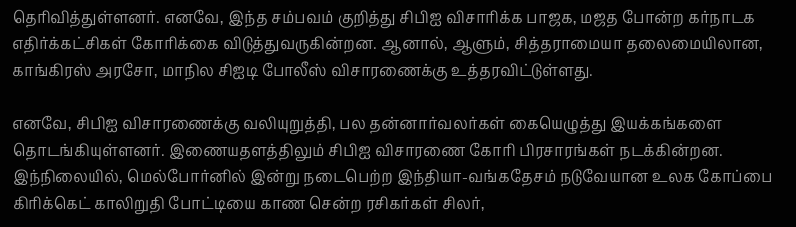தெரிவித்துள்ளனர். எனவே, இந்த சம்பவம் குறித்து சிபிஐ விசாரிக்க பாஜக, மஜத போன்ற கர்நாடக எதிர்க்கட்சிகள் கோரிக்கை விடுத்துவருகின்றன. ஆனால், ஆளும், சித்தராமையா தலைமையிலான, காங்கிரஸ் அரசோ, மாநில சிஐடி போலீஸ் விசாரணைக்கு உத்தரவிட்டுள்ளது.

எனவே, சிபிஐ விசாரணைக்கு வலியுறுத்தி, பல தன்னார்வலர்கள் கையெழுத்து இயக்கங்களை தொடங்கியுள்ளனர். இணையதளத்திலும் சிபிஐ விசாரணை கோரி பிரசாரங்கள் நடக்கின்றன. இந்நிலையில், மெல்போர்னில் இன்று நடைபெற்ற இந்தியா-வங்கதேசம் நடுவேயான உலக கோப்பை கிரிக்கெட் காலிறுதி போட்டியை காண சென்ற ரசிகர்கள் சிலர்,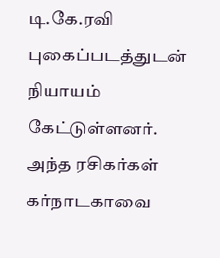டி.கே.ரவி புகைப்படத்துடன் நியாயம் கேட்டுள்ளனர். அந்த ரசிகர்கள் கர்நாடகாவை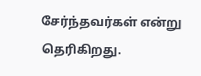சேர்ந்தவர்கள் என்று தெரிகிறது.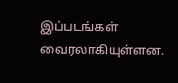இப்படங்கள் வைரலாகியுள்ளன.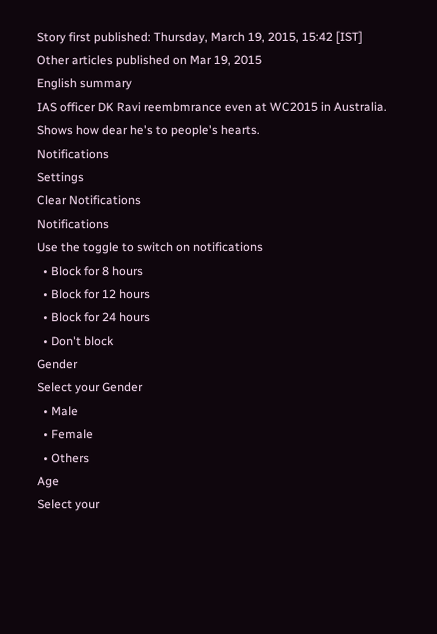Story first published: Thursday, March 19, 2015, 15:42 [IST]
Other articles published on Mar 19, 2015
English summary
IAS officer DK Ravi reembmrance even at WC2015 in Australia. Shows how dear he's to people's hearts.
Notifications
Settings
Clear Notifications
Notifications
Use the toggle to switch on notifications
  • Block for 8 hours
  • Block for 12 hours
  • Block for 24 hours
  • Don't block
Gender
Select your Gender
  • Male
  • Female
  • Others
Age
Select your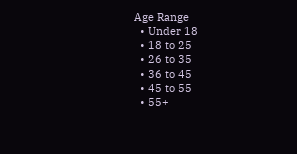Age Range
  • Under 18
  • 18 to 25
  • 26 to 35
  • 36 to 45
  • 45 to 55
  • 55+